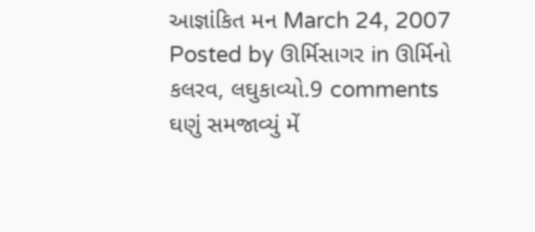આજ્ઞાંકિત મન March 24, 2007
Posted by ઊર્મિસાગર in ઊર્મિનો કલરવ, લઘુકાવ્યો.9 comments
ઘણું સમજાવ્યું મેં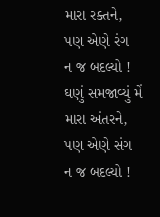મારા રક્તને,
પણ એણે રંગ
ન જ બદલ્યો !
ઘણું સમજાવ્યું મેં
મારા અંતરને,
પણ એણે સંગ
ન જ બદલ્યો !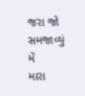જરા જો સમજાવ્યું મેં
મારા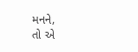મનને,
તો એ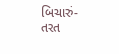બિચારું-
તરત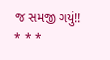જ સમજી ગયું!!
* * *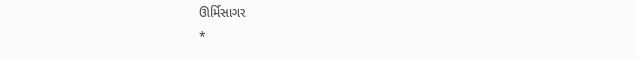ઊર્મિસાગર
*